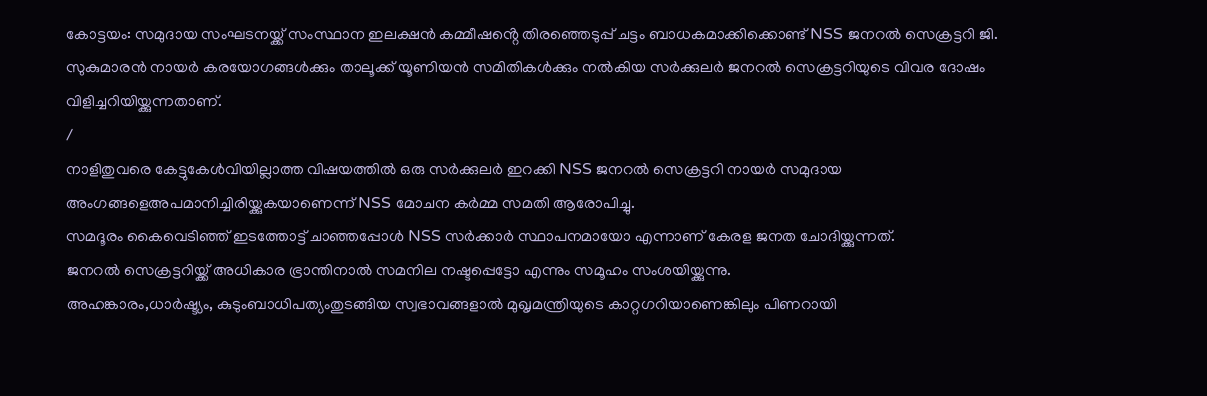കോട്ടയം: സമുദായ സംഘടനയ്ക്ക് സംസ്ഥാന ഇലക്ഷൻ കമ്മീഷൻ്റെ തിരഞ്ഞെടുപ്പ് ചട്ടം ബാധകമാക്കിക്കൊണ്ട് NSS ജനറൽ സെക്രട്ടറി ജി. സുകുമാരൻ നായർ കരയോഗങ്ങൾക്കും താലൂക്ക് യൂണിയൻ സമിതികൾക്കും നൽകിയ സർക്കുലർ ജനറൽ സെക്രട്ടറിയുടെ വിവര ദോഷം വിളിച്ചറിയിയ്ക്കുന്നതാണ്.
/
നാളിതുവരെ കേട്ടുകേൾവിയില്ലാത്ത വിഷയത്തിൽ ഒരു സർക്കുലർ ഇറക്കി NSS ജനറൽ സെക്രട്ടറി നായർ സമുദായ അംഗങ്ങളെഅപമാനിച്ചിരിയ്ക്കുകയാണെന്ന് NSS മോചന കർമ്മ സമതി ആരോപിച്ചു.
സമദൂരം കൈവെടിഞ്ഞ് ഇടത്തോട്ട് ചാഞ്ഞപ്പോൾ NSS സർക്കാർ സ്ഥാപനമായോ എന്നാണ് കേരള ജനത ചോദിയ്ക്കുന്നത്.
ജനറൽ സെക്രട്ടറിയ്ക്ക് അധികാര ഭ്രാന്തിനാൽ സമനില നഷ്ടപ്പെട്ടോ എന്നും സമൂഹം സംശയിയ്ക്കുന്നു.
അഹങ്കാരം,ധാർഷ്ട്യം, കുടുംബാധിപത്യംതുടങ്ങിയ സ്വഭാവങ്ങളാൽ മുഖൃമന്ത്രിയുടെ കാറ്റഗറിയാണെങ്കിലും പിണറായി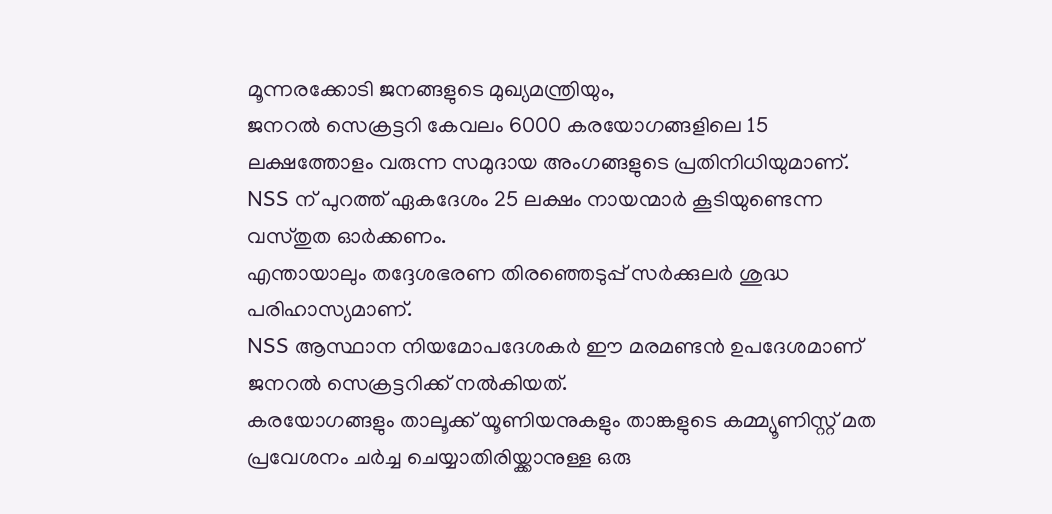മൂന്നരക്കോടി ജനങ്ങളുടെ മുഖ്യമന്ത്രിയും,
ജനറൽ സെക്രട്ടറി കേവലം 6000 കരയോഗങ്ങളിലെ 15 ലക്ഷത്തോളം വരുന്ന സമുദായ അംഗങ്ങളുടെ പ്രതിനിധിയുമാണ്.
NSS ന് പുറത്ത് ഏകദേശം 25 ലക്ഷം നായന്മാർ കൂടിയുണ്ടെന്ന വസ്തുത ഓർക്കണം.
എന്തായാലും തദ്ദേശഭരണ തിരഞ്ഞെടുപ്പ് സർക്കുലർ ശുദ്ധ പരിഹാസ്യമാണ്.
NSS ആസ്ഥാന നിയമോപദേശകർ ഈ മരമണ്ടൻ ഉപദേശമാണ് ജനറൽ സെക്രട്ടറിക്ക് നൽകിയത്.
കരയോഗങ്ങളും താലൂക്ക് യൂണിയനുകളും താങ്കളുടെ കമ്മ്യൂണിസ്റ്റ് മത പ്രവേശനം ചർച്ച ചെയ്യാതിരിയ്ക്കാനുള്ള ഒരു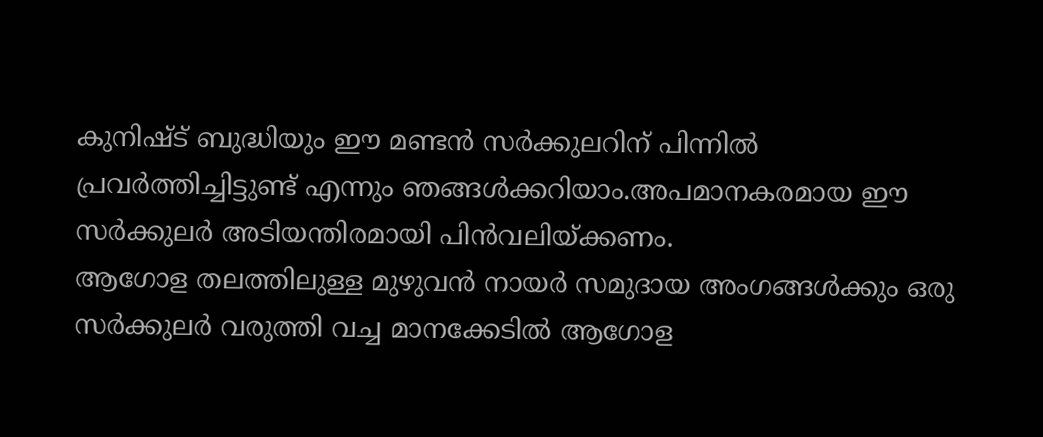കുനിഷ്ട് ബുദ്ധിയും ഈ മണ്ടൻ സർക്കുലറിന് പിന്നിൽ പ്രവർത്തിച്ചിട്ടുണ്ട് എന്നും ഞങ്ങൾക്കറിയാം.അപമാനകരമായ ഈ സർക്കുലർ അടിയന്തിരമായി പിൻവലിയ്ക്കണം.
ആഗോള തലത്തിലുള്ള മുഴുവൻ നായർ സമുദായ അംഗങ്ങൾക്കും ഒരു സർക്കുലർ വരുത്തി വച്ച മാനക്കേടിൽ ആഗോള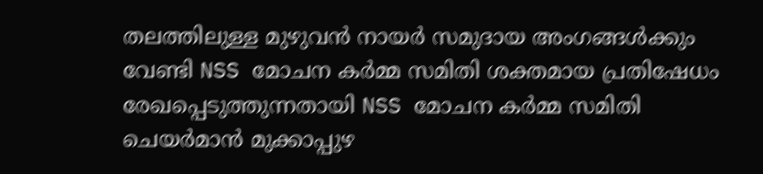തലത്തിലുള്ള മുഴുവൻ നായർ സമുദായ അംഗങ്ങൾക്കും വേണ്ടി NSS മോചന കർമ്മ സമിതി ശക്തമായ പ്രതിഷേധം രേഖപ്പെടുത്തുന്നതായി NSS മോചന കർമ്മ സമിതി ചെയർമാൻ മുക്കാപ്പുഴ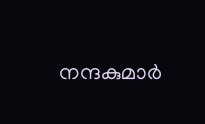നന്ദകുമാർ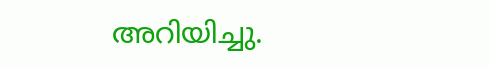അറിയിച്ചു.